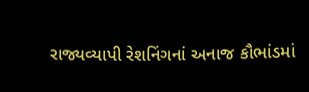રાજ્યવ્યાપી રેશનિંગનાં અનાજ કૌભાંડમાં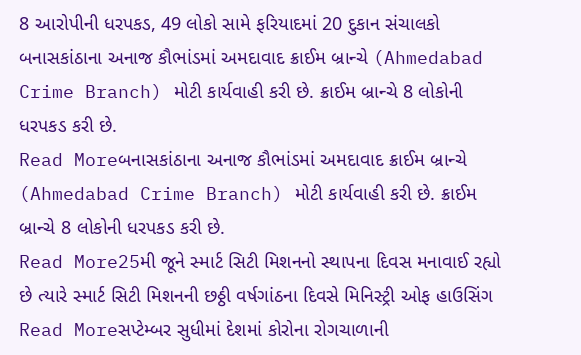8 આરોપીની ધરપકડ, 49 લોકો સામે ફરિયાદમાં 20 દુકાન સંચાલકો
બનાસકાંઠાના અનાજ કૌભાંડમાં અમદાવાદ ક્રાઈમ બ્રાન્ચે (Ahmedabad Crime Branch) મોટી કાર્યવાહી કરી છે. ક્રાઈમ બ્રાન્ચે 8 લોકોની ધરપકડ કરી છે.
Read Moreબનાસકાંઠાના અનાજ કૌભાંડમાં અમદાવાદ ક્રાઈમ બ્રાન્ચે (Ahmedabad Crime Branch) મોટી કાર્યવાહી કરી છે. ક્રાઈમ બ્રાન્ચે 8 લોકોની ધરપકડ કરી છે.
Read More25મી જૂને સ્માર્ટ સિટી મિશનનો સ્થાપના દિવસ મનાવાઈ રહ્યો છે ત્યારે સ્માર્ટ સિટી મિશનની છઠ્ઠી વર્ષગાંઠના દિવસે મિનિસ્ટ્રી ઓફ હાઉસિંગ
Read Moreસપ્ટેમ્બર સુધીમાં દેશમાં કોરોના રોગચાળાની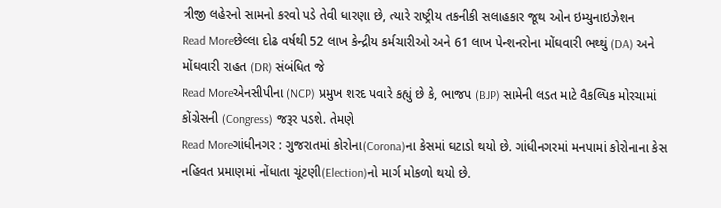ત્રીજી લહેરનો સામનો કરવો પડે તેવી ધારણા છે, ત્યારે રાષ્ટ્રીય તકનીકી સલાહકાર જૂથ ઓન ઇમ્યુનાઇઝેશન
Read Moreછેલ્લા દોઢ વર્ષથી 52 લાખ કેન્દ્રીય કર્મચારીઓ અને 61 લાખ પેન્શનરોના મોંઘવારી ભથ્થું (DA) અને મોંઘવારી રાહત (DR) સંબંધિત જે
Read Moreએનસીપીના (NCP) પ્રમુખ શરદ પવારે કહ્યું છે કે, ભાજપ (BJP) સામેની લડત માટે વૈકલ્પિક મોરચામાં કોંગ્રેસની (Congress) જરૂર પડશે. તેમણે
Read Moreગાંધીનગર : ગુજરાતમાં કોરોના(Corona)ના કેસમાં ઘટાડો થયો છે. ગાંધીનગરમાં મનપામાં કોરોનાના કેસ નહિવત પ્રમાણમાં નોંધાતા ચૂંટણી(Election)નો માર્ગ મોકળો થયો છે.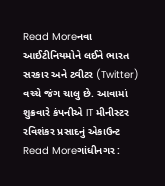Read Moreનવા આઈટીનિયમોને લઈને ભારત સરકાર અને ટ્વીટર (Twitter) વચ્ચે જંગ ચાલુ છે. આવામાં શુક્રવારે કંપનીએ IT મીનીસ્ટર રવિશંકર પ્રસાદનું એકાઉન્ટ
Read Moreગાંધીનગર :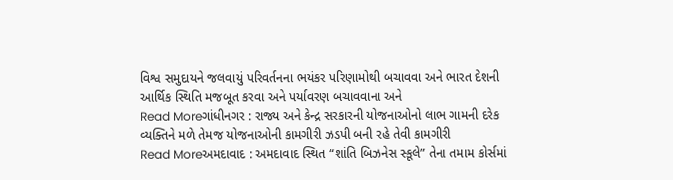વિશ્વ સમુદાયને જલવાયું પરિવર્તનના ભયંકર પરિણામોથી બચાવવા અને ભારત દેશની આર્થિક સ્થિતિ મજબૂત કરવા અને પર્યાવરણ બચાવવાના અને
Read Moreગાંધીનગર : રાજ્ય અને કેન્દ્ર સરકારની યોજનાઓનો લાભ ગામની દરેક વ્યક્તિને મળે તેમજ યોજનાઓની કામગીરી ઝડપી બની રહે તેવી કામગીરી
Read Moreઅમદાવાદ : અમદાવાદ સ્થિત “શાંતિ બિઝનેસ સ્કૂલે” તેના તમામ કોર્સમાં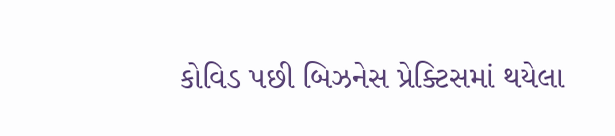કોવિડ પછી બિઝનેસ પ્રેક્ટિસમાં થયેલા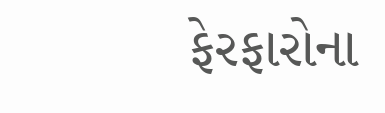ફેરફારોના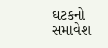ઘટકનો સમાવેશ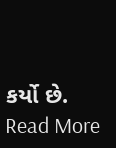કર્યો છે.
Read More